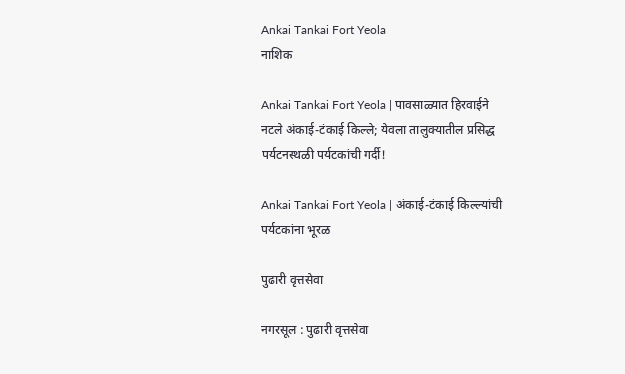Ankai Tankai Fort Yeola
नाशिक

Ankai Tankai Fort Yeola | पावसाळ्यात हिरवाईने नटले अंकाई-टंकाई किल्ले; येवला तालुक्यातील प्रसिद्ध पर्यटनस्थळी पर्यटकांची गर्दी!

Ankai Tankai Fort Yeola | अंकाई-टंकाई किल्ल्यांची पर्यटकांना भूरळ

पुढारी वृत्तसेवा

नगरसूल : पुढारी वृत्तसेवा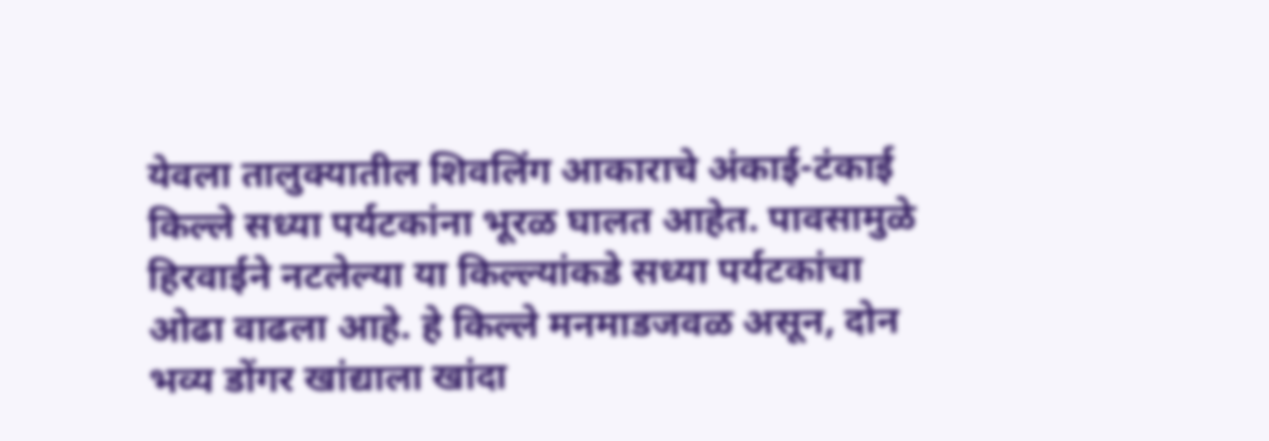येवला तालुक्यातील शिवलिंग आकाराचे अंकाई-टंकाई किल्ले सध्या पर्यटकांना भूरळ घालत आहेत. पावसामुळे हिरवाईने नटलेल्या या किल्ल्यांकडे सध्या पर्यटकांचा ओढा वाढला आहे. हे किल्ले मनमाडजवळ असून, दोन भव्य डोंगर खांद्याला खांदा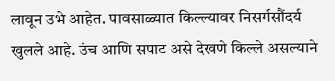लावून उभे आहेत. पावसाळ्यात किल्ल्यावर निसर्गसौंदर्य खुलले आहे. उंच आणि सपाट असे देखणे किल्ले असल्याने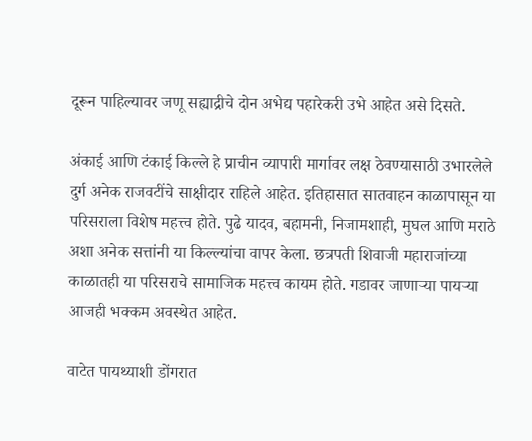दूरून पाहिल्यावर जणू सह्याद्रीचे दोन अभेद्य पहारेकरी उभे आहेत असे दिसते.

अंकाई आणि टंकाई किल्ले हे प्राचीन व्यापारी मार्गावर लक्ष ठेवण्यासाठी उभारलेले दुर्ग अनेक राजवटींचे साक्षीदार राहिले आहेत. इतिहासात सातवाहन काळापासून या परिसराला विशेष महत्त्व होते. पुढे यादव, बहामनी, निजामशाही, मुघल आणि मराठे अशा अनेक सत्तांनी या किल्ल्यांचा वापर केला. छत्रपती शिवाजी महाराजांच्या काळातही या परिसराचे सामाजिक महत्त्व कायम होते. गडावर जाणाऱ्या पायऱ्या आजही भक्कम अवस्थेत आहेत.

वाटेत पायथ्याशी डोंगरात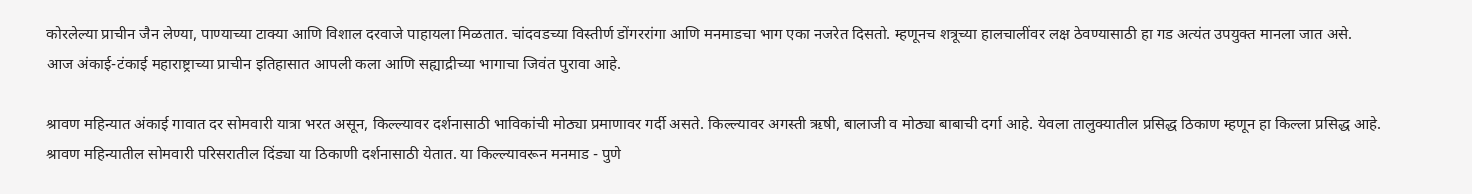कोरलेल्या प्राचीन जैन लेण्या, पाण्याच्या टाक्या आणि विशाल दरवाजे पाहायला मिळतात. चांदवडच्या विस्तीर्ण डोंगररांगा आणि मनमाडचा भाग एका नजरेत दिसतो. म्हणूनच शत्रूच्या हालचालींवर लक्ष ठेवण्यासाठी हा गड अत्यंत उपयुक्त मानला जात असे.
आज अंकाई-टंकाई महाराष्ट्राच्या प्राचीन इतिहासात आपली कला आणि सह्याद्रीच्या भागाचा जिवंत पुरावा आहे.

श्रावण महिन्यात अंकाई गावात दर सोमवारी यात्रा भरत असून, किल्ल्यावर दर्शनासाठी भाविकांची मोठ्या प्रमाणावर गर्दी असते. किल्ल्यावर अगस्ती ऋषी, बालाजी व मोठ्या बाबाची दर्गा आहे. येवला तालुक्यातील प्रसिद्ध ठिकाण म्हणून हा किल्ला प्रसिद्ध आहे. श्रावण महिन्यातील सोमवारी परिसरातील दिंड्या या ठिकाणी दर्शनासाठी येतात. या किल्ल्यावरून मनमाड - पुणे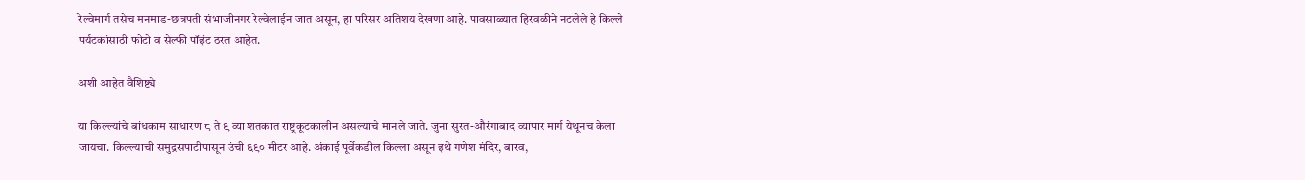रेल्वेमार्ग तसेच मनमाड-छत्रपती संभाजीनगर रेल्वेलाईन जात असून, हा परिसर अतिशय देखणा आहे. पावसाळ्यात हिरवळीने नटलेले हे किल्ले पर्यटकांसाठी फोटो व सेल्फी पॉइंट ठरत आहेत.

अशी आहेत वैशिष्ट्ये

या किल्ल्यांचे बांधकाम साधारण ८ ते ९ व्या शतकात राष्ट्रकूटकालीन असल्याचे मानले जाते. जुना सुरत-औरंगाबाद व्यापार मार्ग येथूनच केला जायचा. किल्ल्याची समुद्रसपाटीपासून उंची ६९० मीटर आहे. अंकाई पूर्वेकडील किल्ला असून इथे गणेश मंदिर, बारव,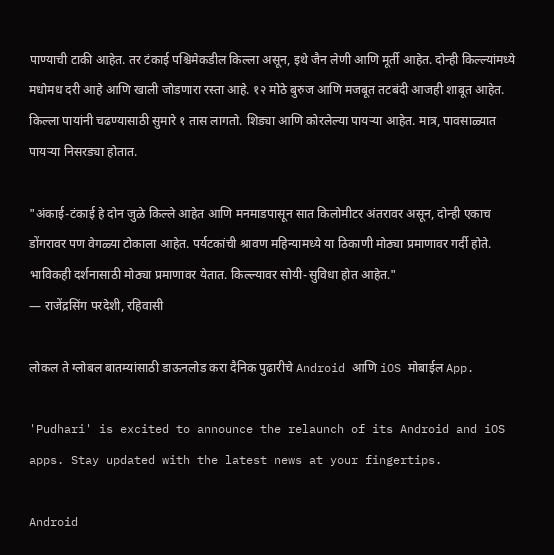पाण्याची टाकी आहेत. तर टंकाई पश्चिमेकडील किल्ला असून, इथे जैन लेणी आणि मूर्ती आहेत. दोन्ही किल्ल्यांमध्ये मधोमध दरी आहे आणि खाली जोडणारा रस्ता आहे. १२ मोठे बुरुज आणि मजबूत तटबंदी आजही शाबूत आहेत. किल्ला पायांनी चढण्यासाठी सुमारे १ तास लागतो. शिड्या आणि कोरलेल्या पायऱ्या आहेत. मात्र, पावसाळ्यात पायऱ्या निसरड्या होतात.

"अंकाई-टंकाई हे दोन जुळे किल्ले आहेत आणि मनमाडपासून सात किलोमीटर अंतरावर असून, दोन्ही एकाच डोंगरावर पण वेगळ्या टोकाला आहेत. पर्यटकांची श्रावण महिन्यामध्ये या ठिकाणी मोठ्या प्रमाणावर गर्दी होते. भाविकही दर्शनासाठी मोठ्या प्रमाणावर येतात. किल्ल्यावर सोयी-सुविधा होत आहेत."
— राजेंद्रसिंग परदेशी, रहिवासी

लोकल ते ग्लोबल बातम्यांसाठी डाऊनलोड करा दैनिक पुढारीचे Android आणि iOS मोबाईल App.

'Pudhari' is excited to announce the relaunch of its Android and iOS apps. Stay updated with the latest news at your fingertips.

Android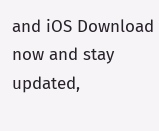and iOS Download now and stay updated,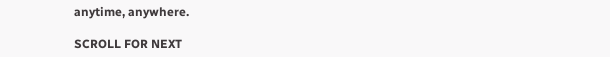anytime, anywhere.

SCROLL FOR NEXT